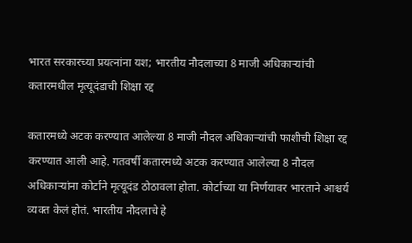भारत सरकारच्या प्रयत्नांना यश; भारतीय नौदलाच्या 8 माजी अधिकाऱ्यांची कतारमधील मृत्यूदंडाची शिक्षा रद्द

कतारमध्ये अटक करण्यात आलेल्या 8 माजी नौदल अधिकाऱ्यांची फाशीची शिक्षा रद्द करण्यात आली आहे. गतवर्षी कतारमध्ये अटक करण्यात आलेल्या 8 नौदल अधिकाऱ्यांना कोर्टाने मृत्यूदंड ठोठावला होता. कोर्टाच्या या निर्णयावर भारताने आश्चर्य व्यक्त केलं होतं. भारतीय नौदलाचे हे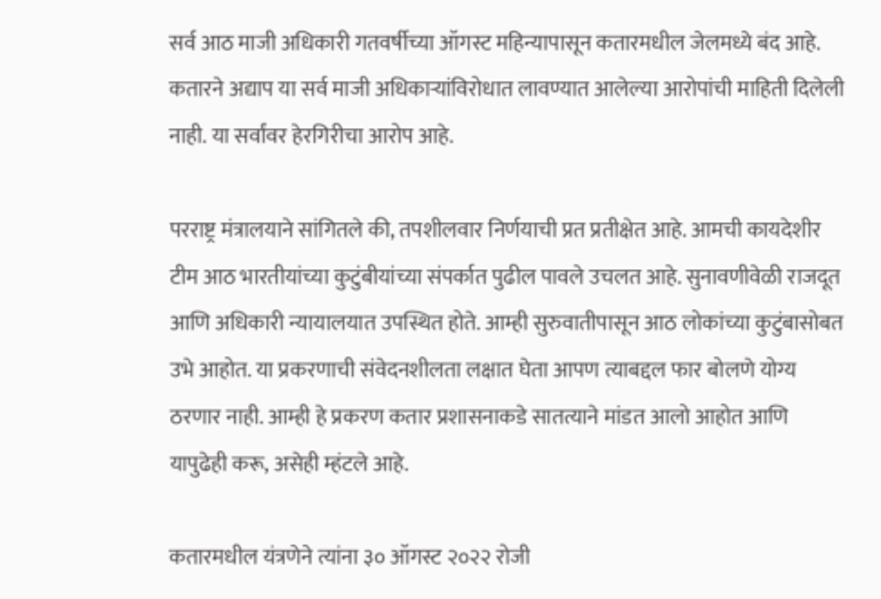सर्व आठ माजी अधिकारी गतवर्षीच्या ऑगस्ट महिन्यापासून कतारमधील जेलमध्ये बंद आहे. कतारने अद्याप या सर्व माजी अधिकाऱ्यांविरोधात लावण्यात आलेल्या आरोपांची माहिती दिलेली नाही. या सर्वांवर हेरगिरीचा आरोप आहे.

परराष्ट्र मंत्रालयाने सांगितले की, तपशीलवार निर्णयाची प्रत प्रतीक्षेत आहे. आमची कायदेशीर टीम आठ भारतीयांच्या कुटुंबीयांच्या संपर्कात पुढील पावले उचलत आहे. सुनावणीवेळी राजदूत आणि अधिकारी न्यायालयात उपस्थित होते. आम्ही सुरुवातीपासून आठ लोकांच्या कुटुंबासोबत उभे आहोत. या प्रकरणाची संवेदनशीलता लक्षात घेता आपण त्याबद्दल फार बोलणे योग्य ठरणार नाही. आम्ही हे प्रकरण कतार प्रशासनाकडे सातत्याने मांडत आलो आहोत आणि यापुढेही करू, असेही म्हंटले आहे.

कतारमधील यंत्रणेने त्यांना ३० ऑगस्ट २०२२ रोजी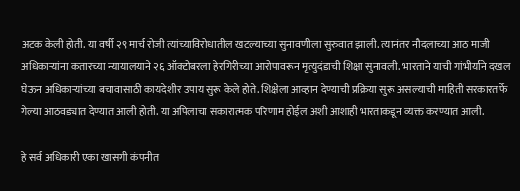अटक केली होती. या वर्षी २९ मार्च रोजी त्यांच्याविरोधातील खटल्याच्या सुनावणीला सुरुवात झाली. त्यानंतर नौदलाच्या आठ माजी अधिकाऱ्यांना कतारच्या न्यायालयाने २६ ऑक्टोबरला हेरगिरीच्या आरोपावरून मृत्युदंडाची शिक्षा सुनावली. भारताने याची गांभीर्याने दखल घेऊन अधिकाऱ्यांच्या बचावासाठी कायदेशीर उपाय सुरू केले होते. शिक्षेला आव्हान देण्याची प्रक्रिया सुरू असल्याची माहिती सरकारतर्फे गेल्या आठवड्यात देण्यात आली होती. या अपिलाचा सकारात्मक परिणाम होईल अशी आशाही भारताकडून व्यक्त करण्यात आली.

हे सर्व अधिकारी एका खासगी कंपनीत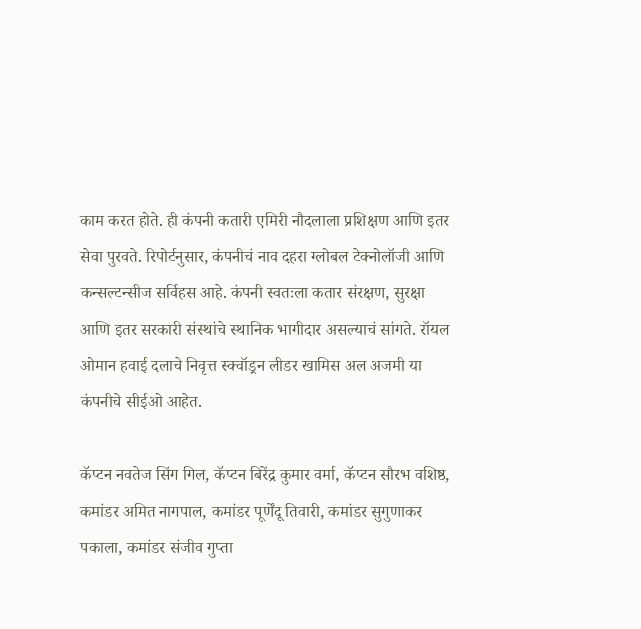काम करत होते. ही कंपनी कतारी एमिरी नौदलाला प्रशिक्षण आणि इतर सेवा पुरवते. रिपोर्टनुसार, कंपनीचं नाव दहरा ग्लोबल टेक्नोलॉजी आणि कन्सल्टन्सीज सर्विहस आहे. कंपनी स्वतःला कतार संरक्षण, सुरक्षा आणि इतर सरकारी संस्थांचे स्थानिक भागीदार असल्याचं सांगते. रॉयल ओमान हवाई दलाचे निवृत्त स्क्वॉड्रन लीडर खामिस अल अजमी या कंपनीचे सीईओ आहेत.

कॅप्टन नवतेज सिंग गिल, कॅप्टन बिरेंद्र कुमार वर्मा, कॅप्टन सौरभ वशिष्ठ, कमांडर अमित नागपाल, कमांडर पूर्णेंदू तिवारी, कमांडर सुगुणाकर पकाला, कमांडर संजीव गुप्ता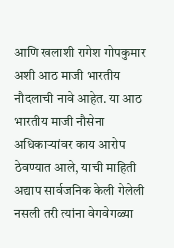आणि खलाशी रागेश गोपकुमार अशी आठ माजी भारतीय नौदलाची नावे आहेत. या आठ भारतीय माजी नौसेना अधिकाऱ्यांवर काय आरोप ठेवण्यात आले, याची माहिती अद्याप सार्वजनिक केली गेलेली नसली तरी त्यांना वेगवेगळ्या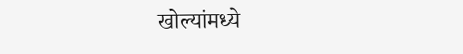खोल्यांमध्ये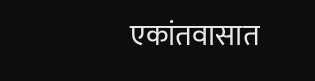एकांतवासात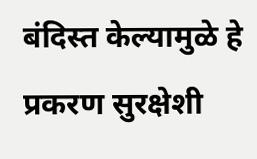बंदिस्त केल्यामुळे हे प्रकरण सुरक्षेशी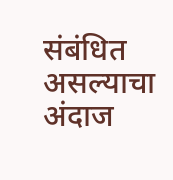संबंधित असल्याचा अंदाज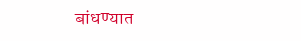बांधण्यात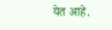येत आहे.